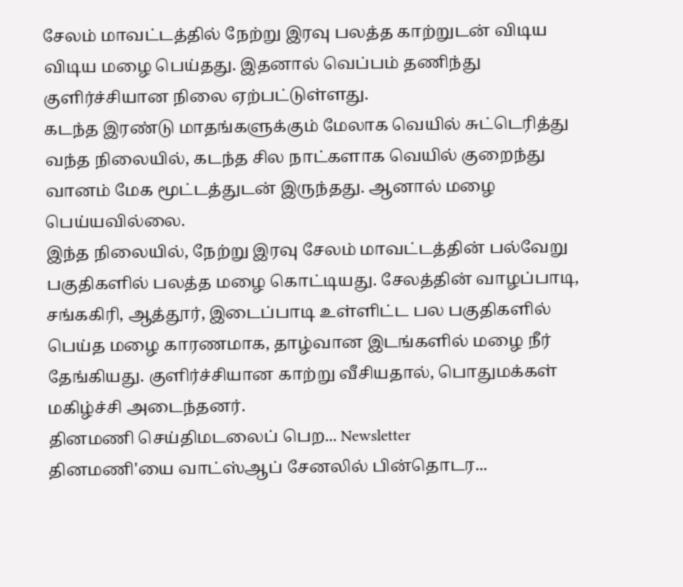சேலம் மாவட்டத்தில் நேற்று இரவு பலத்த காற்றுடன் விடிய விடிய மழை பெய்தது. இதனால் வெப்பம் தணிந்து குளிர்ச்சியான நிலை ஏற்பட்டுள்ளது.
கடந்த இரண்டு மாதங்களுக்கும் மேலாக வெயில் சுட்டெரித்து வந்த நிலையில், கடந்த சில நாட்களாக வெயில் குறைந்து வானம் மேக மூட்டத்துடன் இருந்தது. ஆனால் மழை பெய்யவில்லை.
இந்த நிலையில், நேற்று இரவு சேலம் மாவட்டத்தின் பல்வேறு பகுதிகளில் பலத்த மழை கொட்டியது. சேலத்தின் வாழப்பாடி, சங்ககிரி, ஆத்தூர், இடைப்பாடி உள்ளிட்ட பல பகுதிகளில் பெய்த மழை காரணமாக, தாழ்வான இடங்களில் மழை நீர் தேங்கியது. குளிர்ச்சியான காற்று வீசியதால், பொதுமக்கள் மகிழ்ச்சி அடைந்தனர்.
தினமணி செய்திமடலைப் பெற... Newsletter
தினமணி'யை வாட்ஸ்ஆப் சேனலில் பின்தொடர...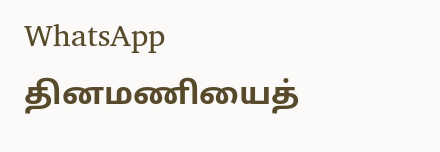WhatsApp
தினமணியைத்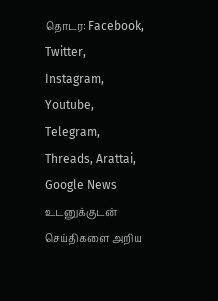தொடர: Facebook, Twitter, Instagram, Youtube, Telegram, Threads, Arattai, Google News
உடனுக்குடன் செய்திகளை அறிய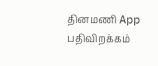தினமணி App பதிவிறக்கம்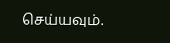செய்யவும்.